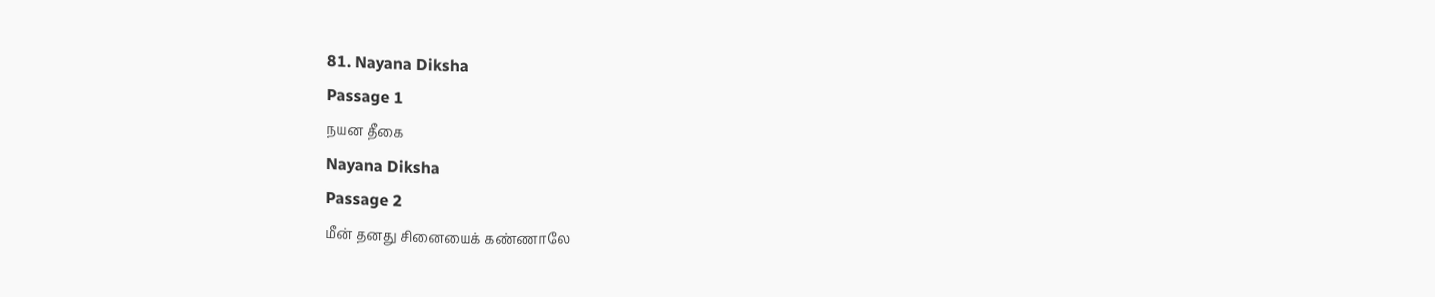81. Nayana Diksha
Passage 1
நயன தீகை
Nayana Diksha
Passage 2
மீன் தனது சினையைக் கண்ணாலே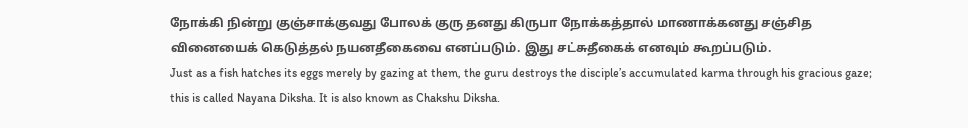நோக்கி நின்று குஞ்சாக்குவது போலக் குரு தனது கிருபா நோக்கத்தால் மாணாக்கனது சஞ்சித வினையைக் கெடுத்தல் நயனதீகைவை எனப்படும். இது சட்சுதீகைக் எனவும் கூறப்படும்.
Just as a fish hatches its eggs merely by gazing at them, the guru destroys the disciple’s accumulated karma through his gracious gaze; this is called Nayana Diksha. It is also known as Chakshu Diksha.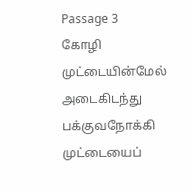Passage 3
கோழி முட்டையின்மேல் அடைகிடந்து பக்குவநோக்கி முட்டையைப்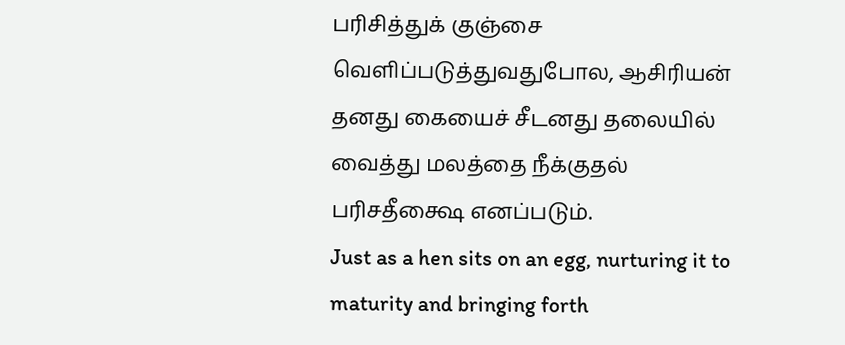பரிசித்துக் குஞ்சை வெளிப்படுத்துவதுபோல, ஆசிரியன் தனது கையைச் சீடனது தலையில் வைத்து மலத்தை நீக்குதல் பரிசதீக்ஷை எனப்படும்.
Just as a hen sits on an egg, nurturing it to maturity and bringing forth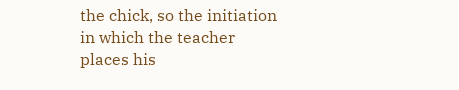the chick, so the initiation in which the teacher places his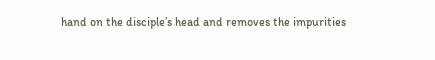hand on the disciple’s head and removes the impurities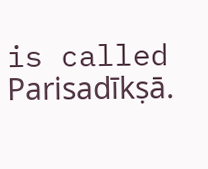is called Parisadīkṣā.